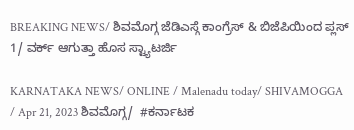BREAKING NEWS/ ಶಿವಮೊಗ್ಗ ಜೆಡಿಎಸ್ಗೆ ಕಾಂಗ್ರೆಸ್ & ಬಿಜೆಪಿಯಿಂದ ಪ್ಲಸ್ 1/ ವರ್ಕ್ ಆಗುತ್ತಾ ಹೊಸ ಸ್ಟ್ಯಾಟರ್ಜಿ

KARNATAKA NEWS/ ONLINE / Malenadu today/ SHIVAMOGGA / Apr 21, 2023 ಶಿವಮೊಗ್ಗ/  #ಕರ್ನಾಟಕ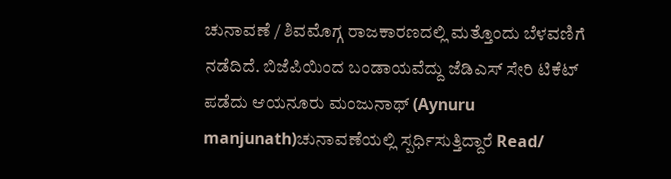ಚುನಾವಣೆ / ಶಿವಮೊಗ್ಗ ರಾಜಕಾರಣದಲ್ಲಿ ಮತ್ತೊಂದು ಬೆಳವಣಿಗೆ ನಡೆದಿದೆ. ಬಿಜೆಪಿಯಿಂದ ಬಂಡಾಯವೆದ್ದು ಜೆಡಿಎಸ್ ಸೇರಿ ಟಿಕೆಟ್ ಪಡೆದು ಆಯನೂರು ಮಂಜುನಾಥ್ (Aynuru manjunath)ಚುನಾವಣೆಯಲ್ಲಿ ಸ್ಪರ್ಧಿಸುತ್ತಿದ್ದಾರೆ Read/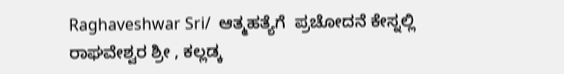Raghaveshwar Sri/  ಆತ್ಮಹತ್ಯೆಗೆ  ಪ್ರಚೋದನೆ ಕೇಸ್ನಲ್ಲಿ ರಾಘವೇಶ್ವರ ಶ್ರೀ , ಕಲ್ಲಡ್ಕ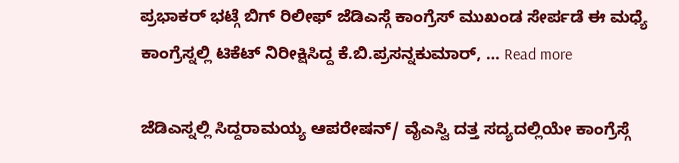ಪ್ರಭಾಕರ್ ಭಟ್ಗೆ ಬಿಗ್ ರಿಲೀಫ್ ಜೆಡಿಎಸ್ಗೆ ಕಾಂಗ್ರೆಸ್ ಮುಖಂಡ ಸೇರ್ಪಡೆ ಈ ಮಧ್ಯೆ ಕಾಂಗ್ರೆಸ್ನಲ್ಲಿ ಟಿಕೆಟ್ ನಿರೀಕ್ಷಿಸಿದ್ದ ಕೆ.ಬಿ.ಪ್ರಸನ್ನಕುಮಾರ್, … Read more

ಜೆಡಿಎಸ್ನಲ್ಲಿ ಸಿದ್ದರಾಮಯ್ಯ ಆಪರೇಷನ್/ ವೈಎಸ್ವಿ ದತ್ತ ಸದ್ಯದಲ್ಲಿಯೇ ಕಾಂಗ್ರೆಸ್ಗೆ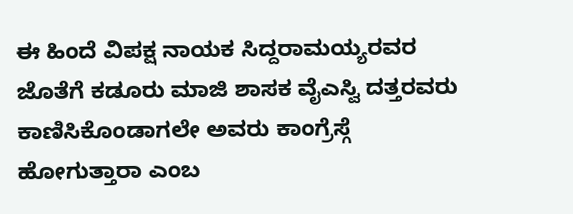ಈ ಹಿಂದೆ ವಿಪಕ್ಷ ನಾಯಕ ಸಿದ್ದರಾಮಯ್ಯರವರ ಜೊತೆಗೆ ಕಡೂರು ಮಾಜಿ ಶಾಸಕ ವೈಎಸ್ವಿ ದತ್ತರವರು ಕಾಣಿಸಿಕೊಂಡಾಗಲೇ ಅವರು ಕಾಂಗ್ರೆಸ್ಗೆ ಹೋಗುತ್ತಾರಾ ಎಂಬ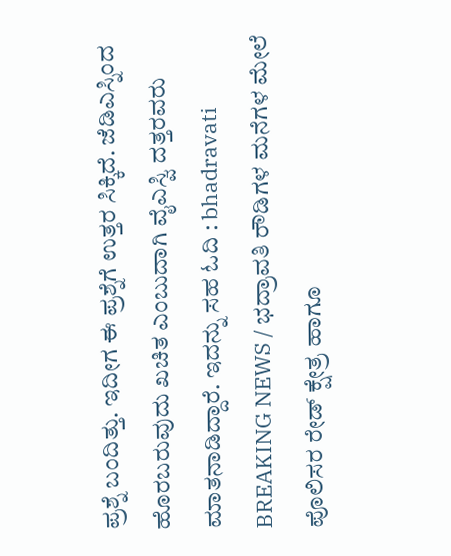ಪ್ರಶ್ನೆ ಬಂದಿತ್ತು. ಇದೀಗ ಈ ಪ್ರಶ್ನೆಗೆ ಉತ್ತರ ಸಿಕ್ಕಿದೆ. ಜೆಡಿಎಸ್ನಿಂದ ಹೊರಬರುವುದು ಖಚಿತ ಎಂಬುದಾಗಿ ವೈಎಸ್ವಿ ದತ್ತರವರು ಮಾತನಾಡಿದ್ದಾರೆ. ಇದನ್ನು ಸಹ ಓದಿ : bhadravati BREAKING NEWS / ಭದ್ರಾವತಿ ರೌಡಿಗಳ ಮನೆಗಳ ಮೇಲೆ ಪೊಲಿಸರ ರೇಡ್ ಕ್ಷೇತ್ರ ಹಾಗೂ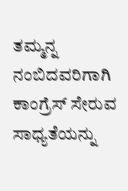ತಮ್ಮನ್ನ ನಂಬಿದವರಿಗಾಗಿ ಕಾಂಗ್ರೆಸ್ ಸೇರುವ ಸಾಧ್ಯತೆಯನ್ನು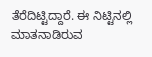ತೆರೆದಿಟ್ಟಿದ್ದಾರೆ. ಈ ನಿಟ್ಟಿನಲ್ಲಿ ಮಾತನಾಡಿರುವ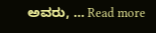ಅವರು, … Read more